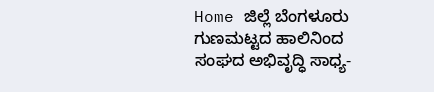Home ಜಿಲ್ಲೆ ಬೆಂಗಳೂರು ಗುಣಮಟ್ಟದ ಹಾಲಿನಿಂದ ಸಂಘದ ಅಭಿವೃದ್ಧಿ ಸಾಧ್ಯ-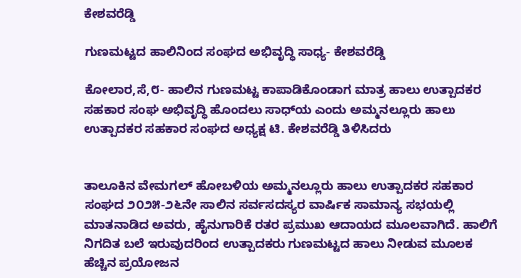ಕೇಶವರೆಡ್ಡಿ

ಗುಣಮಟ್ಟದ ಹಾಲಿನಿಂದ ಸಂಘದ ಅಭಿವೃದ್ಧಿ ಸಾಧ್ಯ- ಕೇಶವರೆಡ್ಡಿ

ಕೋಲಾರ,ಸೆ,೮- ಹಾಲಿನ ಗುಣಮಟ್ಟ ಕಾಪಾಡಿಕೊಂಡಾಗ ಮಾತ್ರ ಹಾಲು ಉತ್ಪಾದಕರ ಸಹಕಾರ ಸಂಘ ಅಭಿವೃದ್ಧಿ ಹೊಂದಲು ಸಾಧ್‌ಯ ಎಂದು ಅಮ್ಮನಲ್ಲೂರು ಹಾಲು ಉತ್ಪಾದಕರ ಸಹಕಾರ ಸಂಘದ ಅಧ್ಯಕ್ಷ ಟಿ. ಕೇಶವರೆಡ್ಡಿ ತಿಳಿಸಿದರು


ತಾಲೂಕಿನ ವೇಮಗಲ್ ಹೋಬಳಿಯ ಅಮ್ಮನಲ್ಲೂರು ಹಾಲು ಉತ್ಪಾದಕರ ಸಹಕಾರ ಸಂಘದ ೨೦೨೫-೨೬ನೇ ಸಾಲಿನ ಸರ್ವಸದಸ್ಯರ ವಾರ್ಷಿಕ ಸಾಮಾನ್ಯ ಸಭಯಲ್ಲಿ ಮಾತನಾಡಿದ ಅವರು, ಹೈನುಗಾರಿಕೆ ರತರ ಪ್ರಮುಖ ಆದಾಯದ ಮೂಲವಾಗಿದೆ. ಹಾಲಿಗೆ ನಿಗದಿತ ಬಲೆ ಇರುವುದರಿಂದ ಉತ್ಪಾದಕರು ಗುಣಮಟ್ಟದ ಹಾಲು ನೀಡುವ ಮೂಲಕ ಹೆಚ್ಚಿನ ಪ್ರಯೋಜನ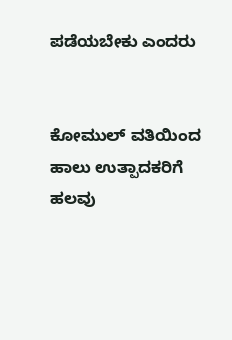ಪಡೆಯಬೇಕು ಎಂದರು


ಕೋಮುಲ್ ವತಿಯಿಂದ ಹಾಲು ಉತ್ಪಾದಕರಿಗೆ ಹಲವು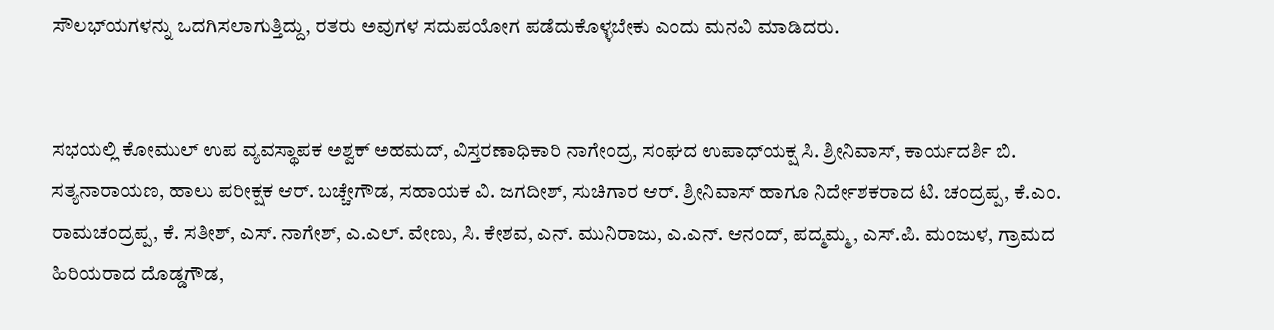ಸೌಲಭ್‌ಯಗಳನ್ನು ಒದಗಿಸಲಾಗುತ್ತಿದ್ದು, ರತರು ಅವುಗಳ ಸದುಪಯೋಗ ಪಡೆದುಕೊಳ್ಳಬೇಕು ಎಂದು ಮನವಿ ಮಾಡಿದರು.


ಸಭಯಲ್ಲಿ ಕೋಮುಲ್ ಉಪ ವ್ಯವಸ್ಥಾಪಕ ಅಶ್ವಕ್ ಅಹಮದ್, ವಿಸ್ತರಣಾಧಿಕಾರಿ ನಾಗೇಂದ್ರ, ಸಂಘದ ಉಪಾಧ್‌ಯಕ್ಷ ಸಿ. ಶ್ರೀನಿವಾಸ್, ಕಾರ್ಯದರ್ಶಿ ಬಿ. ಸತ್ಯನಾರಾಯಣ, ಹಾಲು ಪರೀಕ್ಷಕ ಆರ್. ಬಚ್ಚೇಗೌಡ, ಸಹಾಯಕ ವಿ. ಜಗದೀಶ್, ಸುಚಿಗಾರ ಆರ್. ಶ್ರೀನಿವಾಸ್ ಹಾಗೂ ನಿರ್ದೇಶಕರಾದ ಟಿ. ಚಂದ್ರಪ್ಪ, ಕೆ.ಎಂ. ರಾಮಚಂದ್ರಪ್ಪ, ಕೆ. ಸತೀಶ್, ಎಸ್. ನಾಗೇಶ್, ಎ.ಎಲ್. ವೇಣು, ಸಿ. ಕೇಶವ, ಎನ್. ಮುನಿರಾಜು, ಎ.ಎನ್. ಆನಂದ್, ಪದ್ಮಮ್ಮ, ಎಸ್.ಪಿ. ಮಂಜುಳ, ಗ್ರಾಮದ ಹಿರಿಯರಾದ ದೊಡ್ಡಗೌಡ,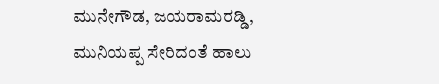ಮುನೇಗೌಡ, ಜಯರಾಮರಡ್ಡಿ, ಮುನಿಯಪ್ಪ ಸೇರಿದಂತೆ ಹಾಲು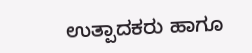ಉತ್ಪಾದಕರು ಹಾಗೂ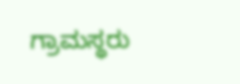ಗ್ರಾಮಸ್ಥರು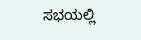ಸಭಯಲ್ಲಿ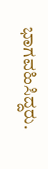ಭಾಗವಹಿಸಿದ್ದರು.